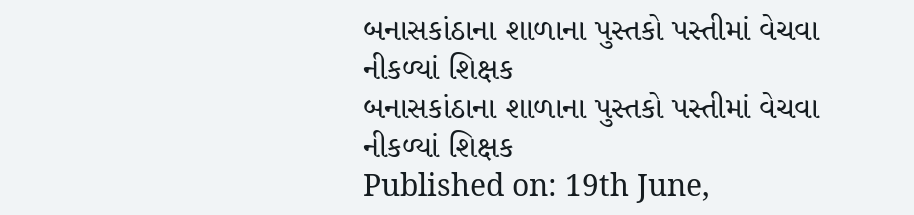બનાસકાંઠાના શાળાના પુસ્તકો પસ્તીમાં વેચવા નીકળ્યાં શિક્ષક
બનાસકાંઠાના શાળાના પુસ્તકો પસ્તીમાં વેચવા નીકળ્યાં શિક્ષક
Published on: 19th June,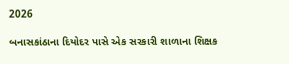2026

બનાસકાંઠાના દિયોદર પાસે એક સરકારી શાળાના શિક્ષક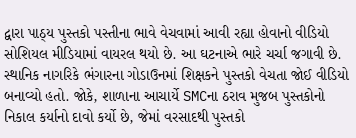દ્વારા પાઠ્ય પુસ્તકો પસ્તીના ભાવે વેચવામાં આવી રહ્યા હોવાનો વીડિયો સોશિયલ મીડિયામાં વાયરલ થયો છે. આ ઘટનાએ ભારે ચર્ચા જગાવી છે. સ્થાનિક નાગરિકે ભંગારના ગોડાઉનમાં શિક્ષકને પુસ્તકો વેચતા જોઈ વીડિયો બનાવ્યો હતો. જોકે, શાળાના આચાર્યે SMCના ઠરાવ મુજબ પુસ્તકોનો નિકાલ કર્યાનો દાવો કર્યો છે, જેમાં વરસાદથી પુસ્તકો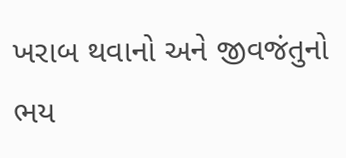ખરાબ થવાનો અને જીવજંતુનો ભય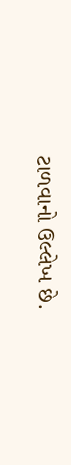ટાળવાનો ઉલ્લેખ છે.